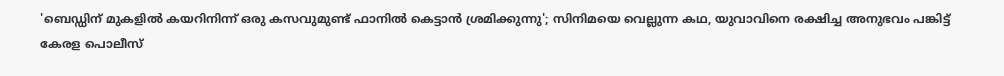'ബെഡ്ഡിന് മുകളില്‍ കയറിനിന്ന് ഒരു കസവുമുണ്ട് ഫാനില്‍ കെട്ടാന്‍ ശ്രമിക്കുന്നു'; സിനിമയെ വെല്ലുന്ന കഥ, യുവാവിനെ രക്ഷിച്ച അനുഭവം പങ്കിട്ട് കേരള പൊലീസ്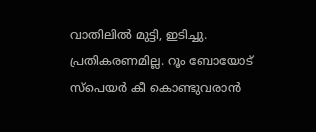വാതിലില്‍ മുട്ടി, ഇടിച്ചു. പ്രതികരണമില്ല. റൂം ബോയോട് സ്‌പെയര്‍ കീ കൊണ്ടുവരാന്‍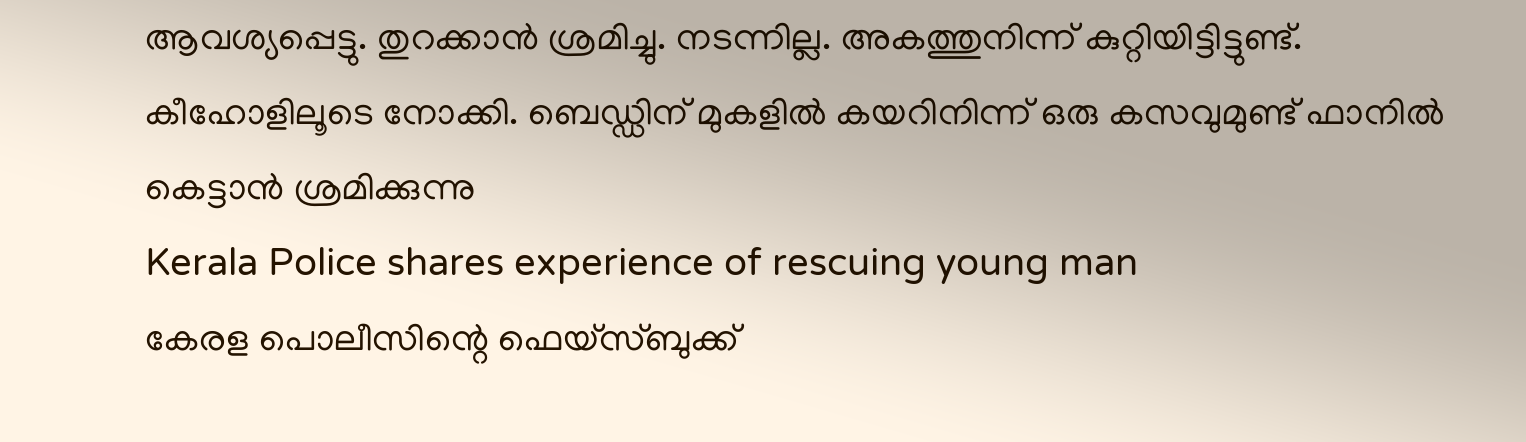ആവശ്യപ്പെട്ടു. തുറക്കാന്‍ ശ്രമിച്ചു. നടന്നില്ല. അകത്തുനിന്ന് കുറ്റിയിട്ടിട്ടുണ്ട്. കീഹോളിലൂടെ നോക്കി. ബെഡ്ഡിന് മുകളില്‍ കയറിനിന്ന് ഒരു കസവുമുണ്ട് ഫാനില്‍ കെട്ടാന്‍ ശ്രമിക്കുന്നു
Kerala Police shares experience of rescuing young man
കേരള പൊലീസിന്റെ ഫെയ്‌സ്ബുക്ക്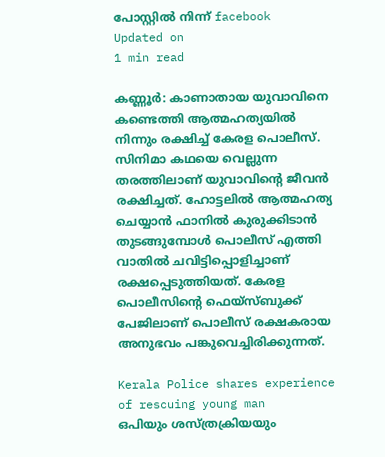പോസ്റ്റില്‍ നിന്ന് facebook
Updated on
1 min read

കണ്ണൂര്‍: കാണാതായ യുവാവിനെ കണ്ടെത്തി ആത്മഹത്യയില്‍ നിന്നും രക്ഷിച്ച് കേരള പൊലീസ്. സിനിമാ കഥയെ വെല്ലുന്ന തരത്തിലാണ് യുവാവിന്റെ ജീവന്‍ രക്ഷിച്ചത്. ഹോട്ടലില്‍ ആത്മഹത്യ ചെയ്യാന്‍ ഫാനില്‍ കുരുക്കിടാന്‍ തുടങ്ങുമ്പോള്‍ പൊലീസ് എത്തി വാതില്‍ ചവിട്ടിപ്പൊളിച്ചാണ് രക്ഷപ്പെടുത്തിയത്. കേരള പൊലീസിന്റെ ഫെയ്‌സ്ബുക്ക് പേജിലാണ് പൊലീസ് രക്ഷകരായ അനുഭവം പങ്കുവെച്ചിരിക്കുന്നത്.

Kerala Police shares experience of rescuing young man
ഒപിയും ശസ്ത്രക്രിയയും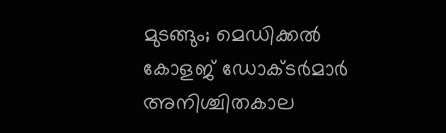മുടങ്ങും; മെഡിക്കല്‍ കോളജ് ഡോക്ടര്‍മാര്‍ അനിശ്ചിതകാല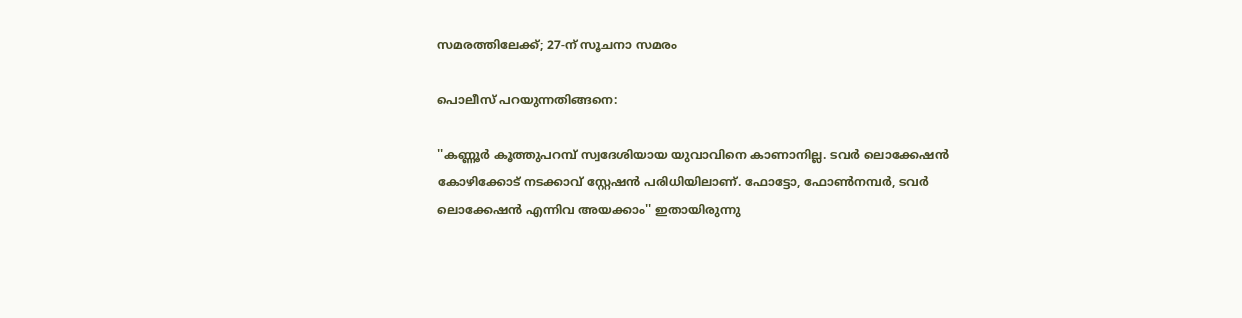സമരത്തിലേക്ക്; 27-ന് സൂചനാ സമരം

പൊലീസ് പറയുന്നതിങ്ങനെ:

''കണ്ണൂര്‍ കൂത്തുപറമ്പ് സ്വദേശിയായ യുവാവിനെ കാണാനില്ല. ടവര്‍ ലൊക്കേഷന്‍ കോഴിക്കോട് നടക്കാവ് സ്റ്റേഷന്‍ പരിധിയിലാണ്. ഫോട്ടോ, ഫോണ്‍നമ്പര്‍, ടവര്‍ ലൊക്കേഷന്‍ എന്നിവ അയക്കാം'' ഇതായിരുന്നു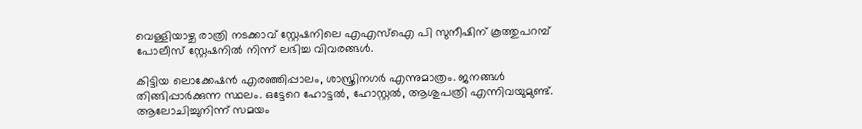വെള്ളിയാഴ്ച രാത്രി നടക്കാവ് സ്റ്റേഷനിലെ എഎസ്‌ഐ പി സുനീഷിന് കൂത്തുപറമ്പ് പോലീസ് സ്റ്റേഷനില്‍ നിന്ന് ലഭിച്ച വിവരങ്ങള്‍.

കിട്ടിയ ലൊക്കേഷന്‍ എരഞ്ഞിപ്പാലം, ശാസ്ത്രിനഗര്‍ എന്നുമാത്രം. ജനങ്ങള്‍ തിങ്ങിപ്പാര്‍ക്കുന്ന സ്ഥലം. ഒട്ടേറെ ഹോട്ടല്‍, ഹോസ്റ്റല്‍, ആശുപത്രി എന്നിവയുമുണ്ട്. ആലോചിച്ചുനിന്ന് സമയം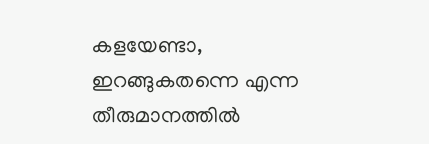കളയേണ്ടാ, ഇറങ്ങുകതന്നെ എന്ന തീരുമാനത്തില്‍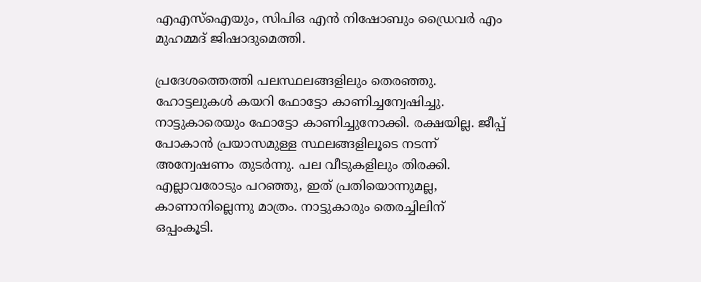എഎസ്‌ഐയും, സിപിഒ എന്‍ നിഷോബും ഡ്രൈവര്‍ എം മുഹമ്മദ് ജിഷാദുമെത്തി.

പ്രദേശത്തെത്തി പലസ്ഥലങ്ങളിലും തെരഞ്ഞു. ഹോട്ടലുകള്‍ കയറി ഫോട്ടോ കാണിച്ചന്വേഷിച്ചു. നാട്ടുകാരെയും ഫോട്ടോ കാണിച്ചുനോക്കി. രക്ഷയില്ല. ജീപ്പ് പോകാന്‍ പ്രയാസമുള്ള സ്ഥലങ്ങളിലൂടെ നടന്ന് അന്വേഷണം തുടര്‍ന്നു. പല വീടുകളിലും തിരക്കി. എല്ലാവരോടും പറഞ്ഞു, ഇത് പ്രതിയൊന്നുമല്ല, കാണാനില്ലെന്നു മാത്രം. നാട്ടുകാരും തെരച്ചിലിന് ഒപ്പംകൂടി.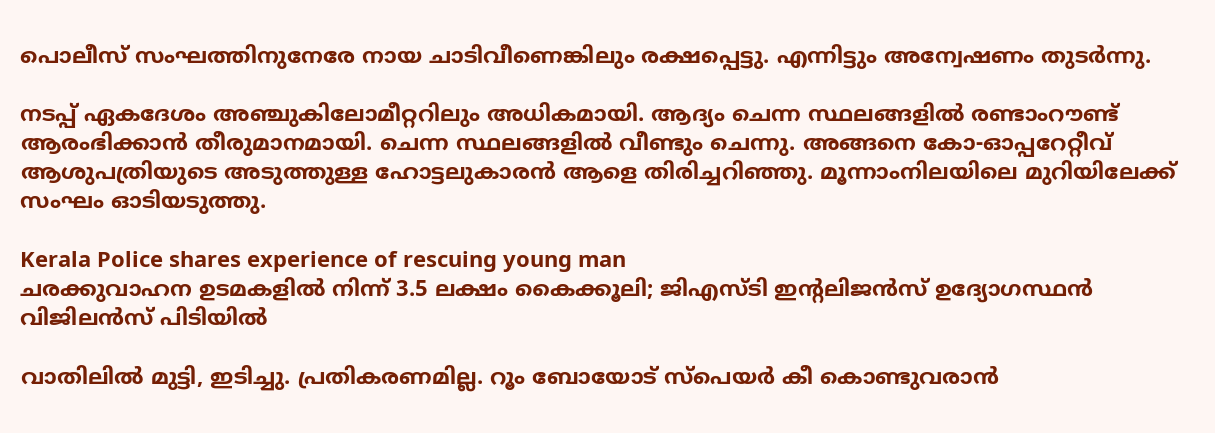പൊലീസ് സംഘത്തിനുനേരേ നായ ചാടിവീണെങ്കിലും രക്ഷപ്പെട്ടു. എന്നിട്ടും അന്വേഷണം തുടര്‍ന്നു.

നടപ്പ് ഏകദേശം അഞ്ചുകിലോമീറ്ററിലും അധികമായി. ആദ്യം ചെന്ന സ്ഥലങ്ങളില്‍ രണ്ടാംറൗണ്ട് ആരംഭിക്കാന്‍ തീരുമാനമായി. ചെന്ന സ്ഥലങ്ങളില്‍ വീണ്ടും ചെന്നു. അങ്ങനെ കോ-ഓപ്പറേറ്റീവ് ആശുപത്രിയുടെ അടുത്തുള്ള ഹോട്ടലുകാരന്‍ ആളെ തിരിച്ചറിഞ്ഞു. മൂന്നാംനിലയിലെ മുറിയിലേക്ക് സംഘം ഓടിയടുത്തു.

Kerala Police shares experience of rescuing young man
ചരക്കുവാഹന ഉടമകളില്‍ നിന്ന് 3.5 ലക്ഷം കൈക്കൂലി; ജിഎസ്ടി ഇന്റലിജന്‍സ് ഉദ്യോഗസ്ഥന്‍ വിജിലന്‍സ് പിടിയില്‍

വാതിലില്‍ മുട്ടി, ഇടിച്ചു. പ്രതികരണമില്ല. റൂം ബോയോട് സ്‌പെയര്‍ കീ കൊണ്ടുവരാന്‍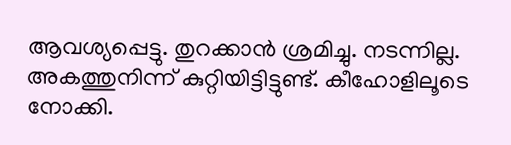ആവശ്യപ്പെട്ടു. തുറക്കാന്‍ ശ്രമിച്ചു. നടന്നില്ല. അകത്തുനിന്ന് കുറ്റിയിട്ടിട്ടുണ്ട്. കീഹോളിലൂടെ നോക്കി.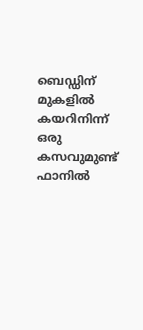ബെഡ്ഡിന് മുകളില്‍ കയറിനിന്ന് ഒരു കസവുമുണ്ട് ഫാനില്‍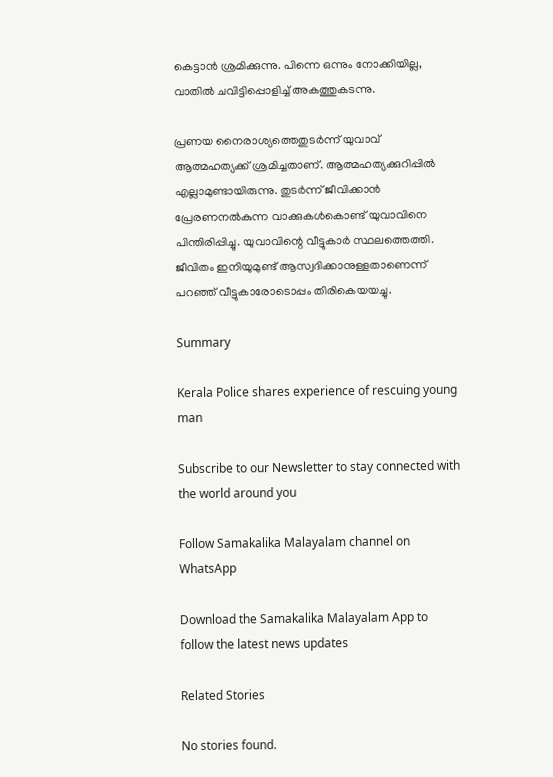കെട്ടാന്‍ ശ്രമിക്കുന്നു. പിന്നെ ഒന്നും നോക്കിയില്ല, വാതില്‍ ചവിട്ടിപ്പൊളിച്ച് അകത്തുകടന്നു.

പ്രണയ നൈരാശ്യത്തെതുടര്‍ന്ന് യുവാവ് ആത്മഹത്യക്ക് ശ്രമിച്ചതാണ്. ആത്മഹത്യക്കുറിപ്പില്‍ എല്ലാമുണ്ടായിരുന്നു. തുടര്‍ന്ന് ജീവിക്കാന്‍ പ്രേരണനല്‍കുന്ന വാക്കുകള്‍കൊണ്ട് യുവാവിനെ പിന്തിരിപ്പിച്ചു. യുവാവിന്റെ വീട്ടുകാര്‍ സ്ഥലത്തെത്തി. ജീവിതം ഇനിയുമുണ്ട് ആസ്വദിക്കാനുള്ളതാണെന്ന് പറഞ്ഞ് വീട്ടുകാരോടൊപ്പം തിരികെയയച്ചു.

Summary

Kerala Police shares experience of rescuing young man

Subscribe to our Newsletter to stay connected with the world around you

Follow Samakalika Malayalam channel on WhatsApp

Download the Samakalika Malayalam App to follow the latest news updates

Related Stories

No stories found.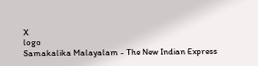X
logo
Samakalika Malayalam - The New Indian Express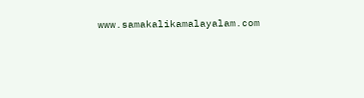www.samakalikamalayalam.com